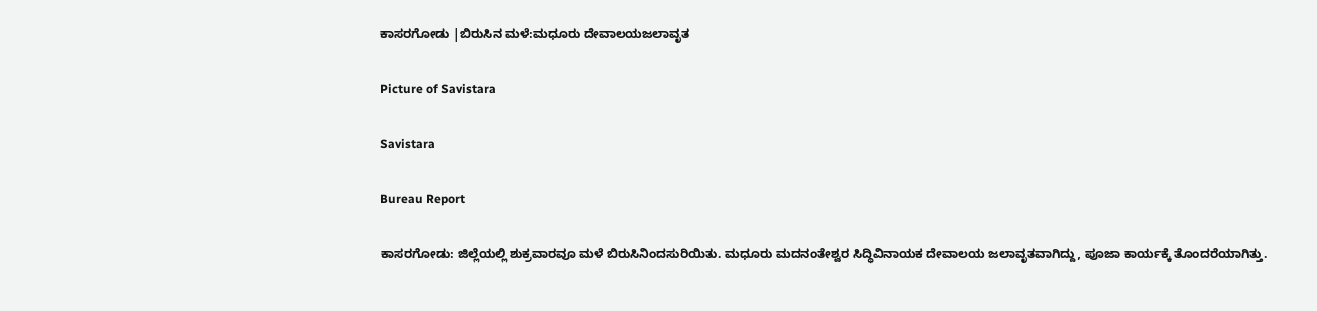ಕಾಸರಗೋಡು |ಬಿರುಸಿನ ಮಳೆ:ಮಧೂರು ದೇವಾಲಯಜಲಾವೃತ

Picture of Savistara

Savistara

Bureau Report

ಕಾಸರಗೋಡು: ಜಿಲ್ಲೆಯಲ್ಲಿ ಶುಕ್ರವಾರವೂ ಮಳೆ ಬಿರುಸಿನಿಂದಸುರಿಯಿತು. ಮಧೂರು ಮದನಂತೇಶ್ವರ ಸಿದ್ಧಿವಿನಾಯಕ ದೇವಾಲಯ ಜಲಾವೃತವಾಗಿದ್ದು, ಪೂಜಾ ಕಾರ್ಯಕ್ಕೆ ತೊಂದರೆಯಾಗಿತ್ತು.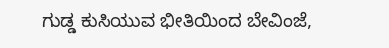ಗುಡ್ಡ ಕುಸಿಯುವ ಭೀತಿಯಿಂದ ಬೇವಿಂಜೆ,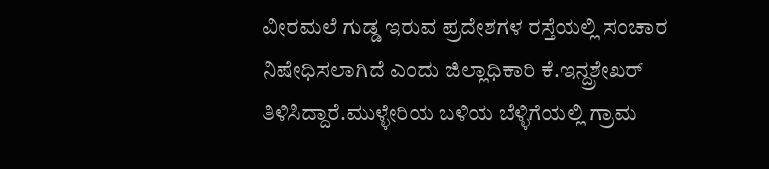ವೀರಮಲೆ ಗುಡ್ಡ ಇರುವ ಪ್ರದೇಶಗಳ ರಸ್ತೆಯಲ್ಲಿ ಸಂಚಾರ ನಿಷೇಧಿಸಲಾಗಿದೆ ಎಂದು ಜಿಲ್ಲಾಧಿಕಾರಿ ಕೆ.ಇನ್ದ್ರಶೇಖ‌ರ್ ತಿಳಿಸಿದ್ದಾರೆ.ಮುಳ್ಳೇರಿಯ ಬಳಿಯ ಬೆಳ್ಳಿಗೆಯಲ್ಲಿ ಗ್ರಾಮ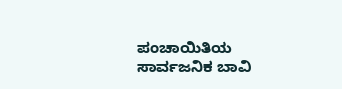ಪಂಚಾಯಿತಿಯ ಸಾರ್ವಜನಿಕ ಬಾವಿ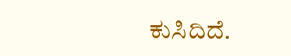ಕುಸಿದಿದೆ.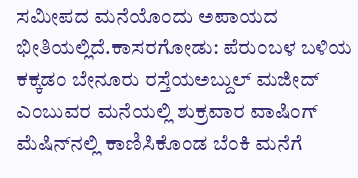ಸಮೀಪದ ಮನೆಯೊಂದು ಅಪಾಯದ ಭೀತಿಯಲ್ಲಿದೆ.ಕಾಸರಗೋಡು: ಪೆರುಂಬಳ ಬಳಿಯ ಕಕ್ಕಡಂ ಬೇನೂರು ರಸ್ತೆಯಅಬ್ದುಲ್ ಮಜೀದ್ ಎಂಬುವರ ಮನೆಯಲ್ಲಿ ಶುಕ್ರವಾರ ವಾಷಿಂಗ್ ಮೆಷಿನ್‌ನಲ್ಲಿ ಕಾಣಿಸಿಕೊಂಡ ಬೆಂಕಿ ಮನೆಗೆ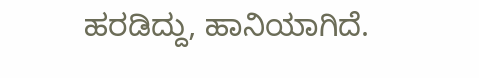ಹರಡಿದ್ದು, ಹಾನಿಯಾಗಿದೆ.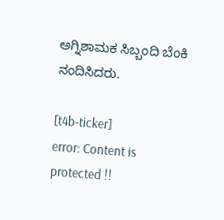ಅಗ್ನಿಶಾಮಕ ಸಿಬ್ಬಂದಿ ಬೆಂಕಿ ನಂದಿಸಿದರು.

[t4b-ticker]
error: Content is protected !!